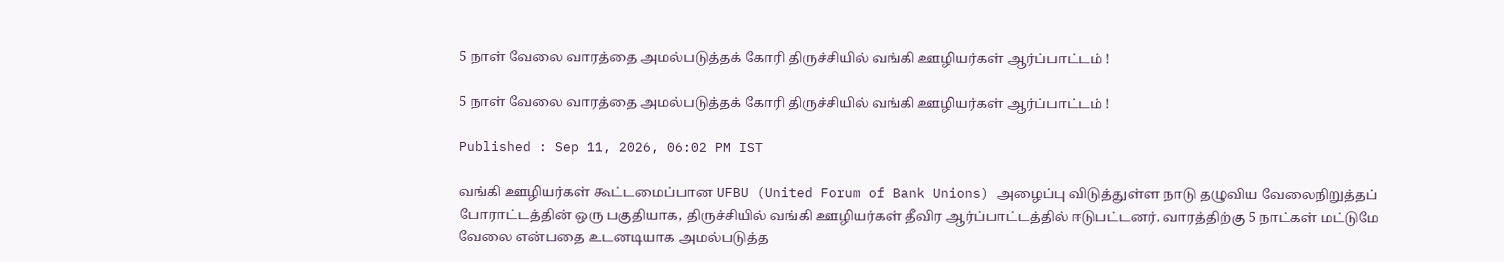5 நாள் வேலை வாரத்தை அமல்படுத்தக் கோரி திருச்சியில் வங்கி ஊழியர்கள் ஆர்ப்பாட்டம் !

5 நாள் வேலை வாரத்தை அமல்படுத்தக் கோரி திருச்சியில் வங்கி ஊழியர்கள் ஆர்ப்பாட்டம் !

Published : Sep 11, 2026, 06:02 PM IST

வங்கி ஊழியர்கள் கூட்டமைப்பான UFBU (United Forum of Bank Unions) அழைப்பு விடுத்துள்ள நாடு தழுவிய வேலைநிறுத்தப் போராட்டத்தின் ஒரு பகுதியாக, திருச்சியில் வங்கி ஊழியர்கள் தீவிர ஆர்ப்பாட்டத்தில் ஈடுபட்டனர். வாரத்திற்கு 5 நாட்கள் மட்டுமே வேலை என்பதை உடனடியாக அமல்படுத்த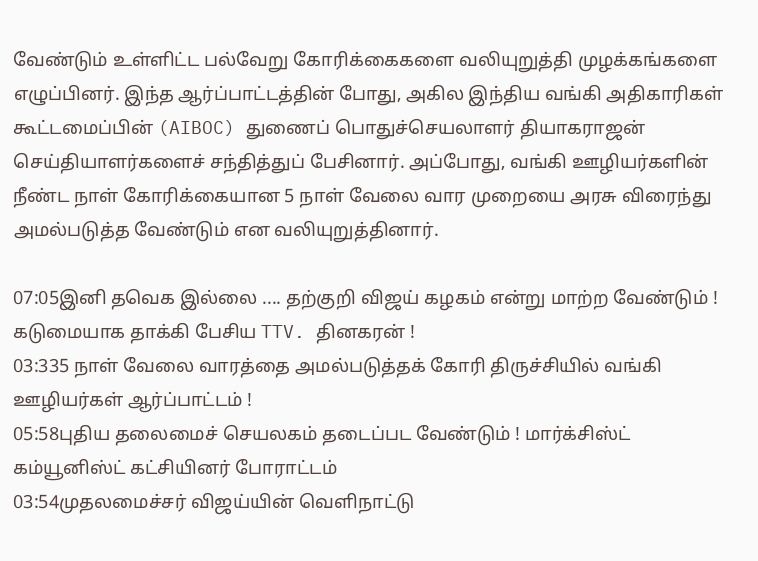வேண்டும் உள்ளிட்ட பல்வேறு கோரிக்கைகளை வலியுறுத்தி முழக்கங்களை எழுப்பினர். இந்த ஆர்ப்பாட்டத்தின் போது, அகில இந்திய வங்கி அதிகாரிகள் கூட்டமைப்பின் (AIBOC) துணைப் பொதுச்செயலாளர் தியாகராஜன் செய்தியாளர்களைச் சந்தித்துப் பேசினார். அப்போது, வங்கி ஊழியர்களின் நீண்ட நாள் கோரிக்கையான 5 நாள் வேலை வார முறையை அரசு விரைந்து அமல்படுத்த வேண்டும் என வலியுறுத்தினார்.

07:05இனி தவெக இல்லை .... தற்குறி விஜய் கழகம் என்று மாற்ற வேண்டும் ! கடுமையாக தாக்கி பேசிய TTV. தினகரன் !
03:335 நாள் வேலை வாரத்தை அமல்படுத்தக் கோரி திருச்சியில் வங்கி ஊழியர்கள் ஆர்ப்பாட்டம் !
05:58புதிய தலைமைச் செயலகம் தடைப்பட வேண்டும் ! மார்க்சிஸ்ட் கம்யூனிஸ்ட் கட்சியினர் போராட்டம்
03:54முதலமைச்சர் விஜய்யின் வெளிநாட்டு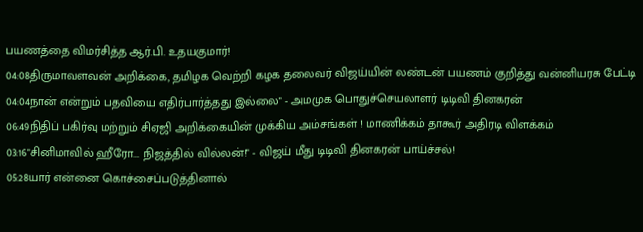பயணத்தை விமர்சித்த ஆர்.பி. உதயகுமார்!
04:08திருமாவளவன் அறிக்கை, தமிழக வெற்றி கழக தலைவர் விஜய்யின் லண்டன் பயணம் குறித்து வன்னியரசு பேட்டி
04:04நான் என்றும் பதவியை எதிர்பார்த்தது இல்லை" - அமமுக பொதுச்செயலாளர் டிடிவி தினகரன்
06:49நிதிப் பகிர்வு மற்றும் சிஏஜி அறிக்கையின் முக்கிய அம்சங்கள் ! மாணிக்கம் தாகூர் அதிரடி விளக்கம்
03:16"சினிமாவில் ஹீரோ... நிஜத்தில் வில்லன்!" - விஜய் மீது டிடிவி தினகரன் பாய்ச்சல்!
05:28யார் என்னை கொச்சைப்படுத்தினால்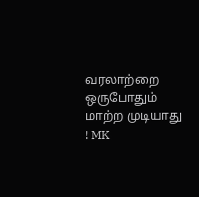வரலாற்றை ஒருபோதும் மாற்ற முடியாது ! MK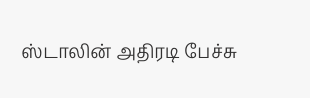ஸ்டாலின் அதிரடி பேச்சு